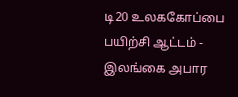டி20 உலககோப்பை பயிற்சி ஆட்டம் - இலங்கை அபார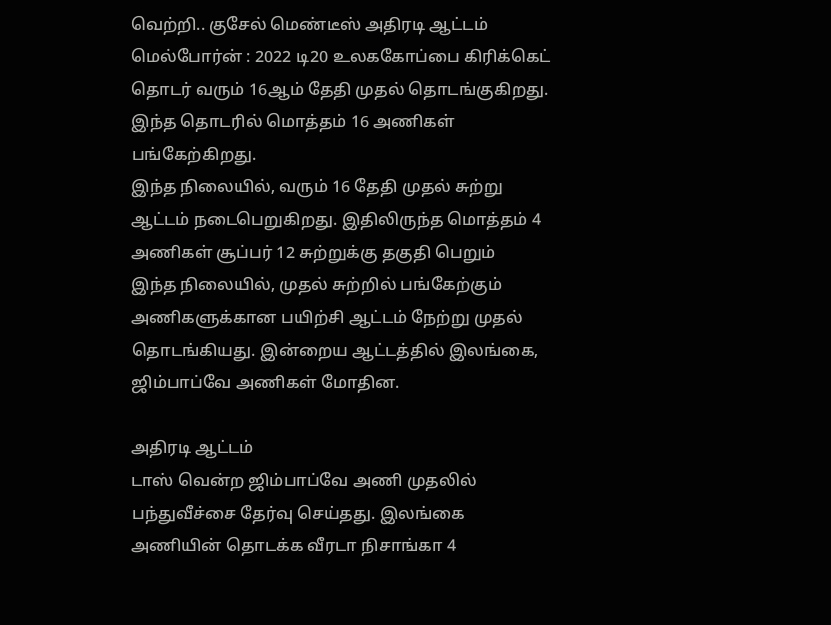வெற்றி.. குசேல் மெண்டீஸ் அதிரடி ஆட்டம்
மெல்போர்ன் : 2022 டி20 உலககோப்பை கிரிக்கெட் தொடர் வரும் 16ஆம் தேதி முதல் தொடங்குகிறது. இந்த தொடரில் மொத்தம் 16 அணிகள் பங்கேற்கிறது.
இந்த நிலையில், வரும் 16 தேதி முதல் சுற்று ஆட்டம் நடைபெறுகிறது. இதிலிருந்த மொத்தம் 4 அணிகள் சூப்பர் 12 சுற்றுக்கு தகுதி பெறும்
இந்த நிலையில், முதல் சுற்றில் பங்கேற்கும் அணிகளுக்கான பயிற்சி ஆட்டம் நேற்று முதல் தொடங்கியது. இன்றைய ஆட்டத்தில் இலங்கை, ஜிம்பாப்வே அணிகள் மோதின.

அதிரடி ஆட்டம்
டாஸ் வென்ற ஜிம்பாப்வே அணி முதலில் பந்துவீச்சை தேர்வு செய்தது. இலங்கை அணியின் தொடக்க வீரடா நிசாங்கா 4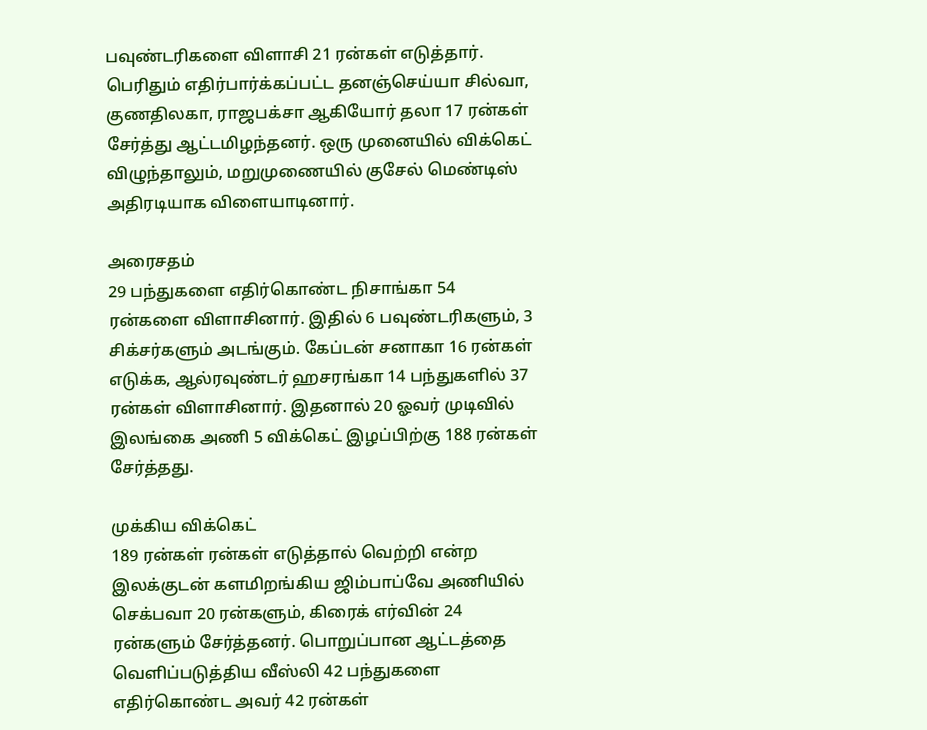பவுண்டரிகளை விளாசி 21 ரன்கள் எடுத்தார். பெரிதும் எதிர்பார்க்கப்பட்ட தனஞ்செய்யா சில்வா, குணதிலகா, ராஜபக்சா ஆகியோர் தலா 17 ரன்கள் சேர்த்து ஆட்டமிழந்தனர். ஒரு முனையில் விக்கெட் விழுந்தாலும், மறுமுணையில் குசேல் மெண்டிஸ் அதிரடியாக விளையாடினார்.

அரைசதம்
29 பந்துகளை எதிர்கொண்ட நிசாங்கா 54 ரன்களை விளாசினார். இதில் 6 பவுண்டரிகளும், 3 சிக்சர்களும் அடங்கும். கேப்டன் சனாகா 16 ரன்கள் எடுக்க, ஆல்ரவுண்டர் ஹசரங்கா 14 பந்துகளில் 37 ரன்கள் விளாசினார். இதனால் 20 ஓவர் முடிவில் இலங்கை அணி 5 விக்கெட் இழப்பிற்கு 188 ரன்கள் சேர்த்தது.

முக்கிய விக்கெட்
189 ரன்கள் ரன்கள் எடுத்தால் வெற்றி என்ற இலக்குடன் களமிறங்கிய ஜிம்பாப்வே அணியில் செக்பவா 20 ரன்களும், கிரைக் எர்வின் 24 ரன்களும் சேர்த்தனர். பொறுப்பான ஆட்டத்தை வெளிப்படுத்திய வீஸ்லி 42 பந்துகளை எதிர்கொண்ட அவர் 42 ரன்கள்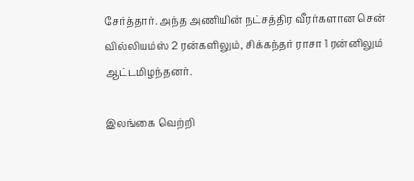சேர்த்தார். அந்த அணியின் நட்சத்திர வீரர்களான சென் வில்லியம்ஸ் 2 ரன்களிலும், சிக்கந்தர் ராசா 1 ரன்னிலும் ஆட்டமிழந்தனர்.

இலங்கை வெற்றி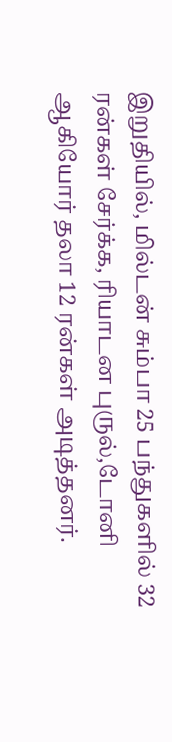இறுதியில், மில்டன் சும்பா 25 பந்துகளில் 32 ரன்கள் சேர்க்க, ரியாடன புருல்,டோனி ஆகியோர் தலா 12 ரன்கள் அடித்தனர்.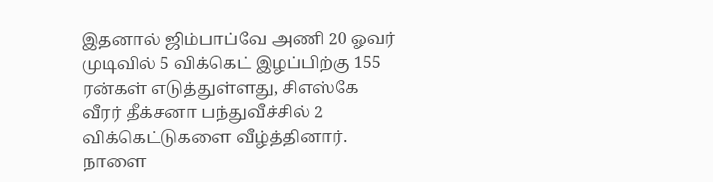இதனால் ஜிம்பாப்வே அணி 20 ஓவர் முடிவில் 5 விக்கெட் இழப்பிற்கு 155 ரன்கள் எடுத்துள்ளது, சிஎஸ்கே வீரர் தீக்சனா பந்துவீச்சில் 2 விக்கெட்டுகளை வீழ்த்தினார். நாளை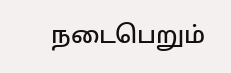நடைபெறும்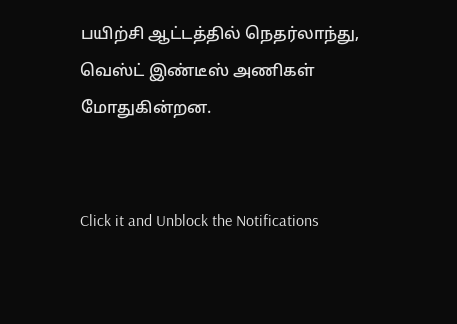பயிற்சி ஆட்டத்தில் நெதர்லாந்து, வெஸ்ட் இண்டீஸ் அணிகள் மோதுகின்றன.


Click it and Unblock the Notifications